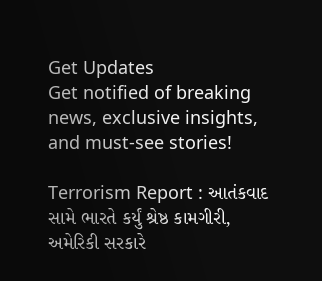Get Updates
Get notified of breaking news, exclusive insights, and must-see stories!

Terrorism Report : આતંકવાદ સામે ભારતે કર્યું શ્રેષ્ઠ કામગીરી, અમેરિકી સરકારે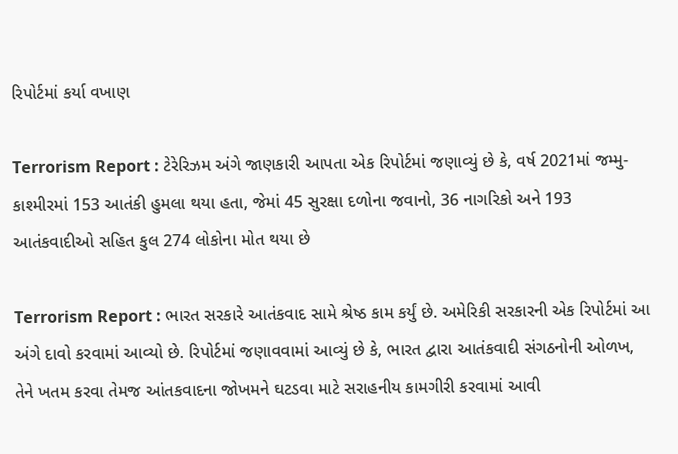રિપોર્ટમાં કર્યા વખાણ

Terrorism Report : ટેરેરિઝમ અંગે જાણકારી આપતા એક રિપોર્ટમાં જણાવ્યું છે કે, વર્ષ 2021માં જમ્મુ-કાશ્મીરમાં 153 આતંકી હુમલા થયા હતા, જેમાં 45 સુરક્ષા દળોના જવાનો, 36 નાગરિકો અને 193 આતંકવાદીઓ સહિત કુલ 274 લોકોના મોત થયા છે

Terrorism Report : ભારત સરકારે આતંકવાદ સામે શ્રેષ્ઠ કામ કર્યું છે. અમેરિકી સરકારની એક રિપોર્ટમાં આ અંગે દાવો કરવામાં આવ્યો છે. રિપોર્ટમાં જણાવવામાં આવ્યું છે કે, ભારત દ્વારા આતંકવાદી સંગઠનોની ઓળખ, તેને ખતમ કરવા તેમજ આંતકવાદના જોખમને ઘટડવા માટે સરાહનીય કામગીરી કરવામાં આવી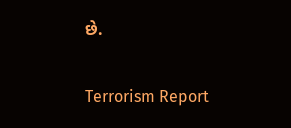છે.

Terrorism Report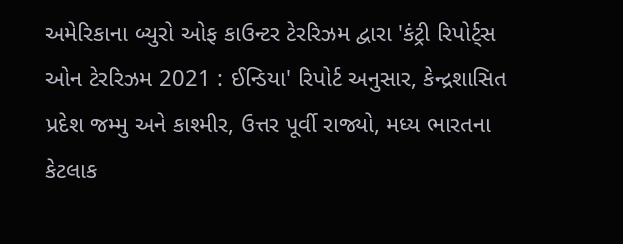અમેરિકાના બ્યુરો ઓફ કાઉન્ટર ટેરરિઝમ દ્વારા 'કંટ્રી રિપોર્ટ્સ ઓન ટેરરિઝમ 2021 : ઈન્ડિયા' રિપોર્ટ અનુસાર, કેન્દ્રશાસિત પ્રદેશ જમ્મુ અને કાશ્મીર, ઉત્તર પૂર્વી રાજ્યો, મધ્ય ભારતના કેટલાક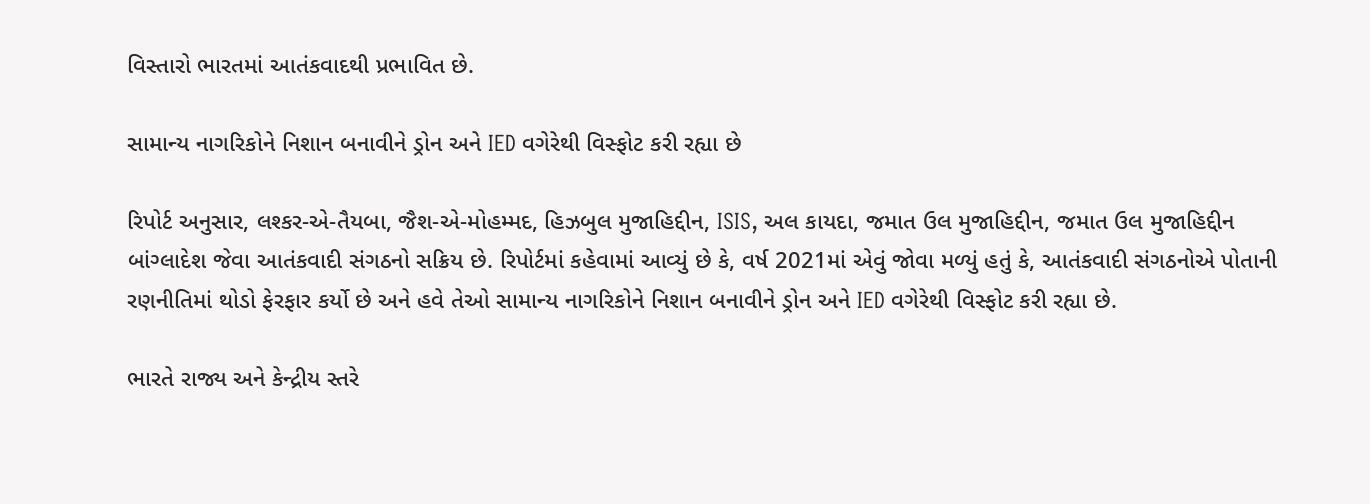વિસ્તારો ભારતમાં આતંકવાદથી પ્રભાવિત છે.

સામાન્ય નાગરિકોને નિશાન બનાવીને ડ્રોન અને IED વગેરેથી વિસ્ફોટ કરી રહ્યા છે

રિપોર્ટ અનુસાર, લશ્કર-એ-તૈયબા, જૈશ-એ-મોહમ્મદ, હિઝબુલ મુજાહિદ્દીન, ISIS, અલ કાયદા, જમાત ઉલ મુજાહિદ્દીન, જમાત ઉલ મુજાહિદ્દીન બાંગ્લાદેશ જેવા આતંકવાદી સંગઠનો સક્રિય છે. રિપોર્ટમાં કહેવામાં આવ્યું છે કે, વર્ષ 2021માં એવું જોવા મળ્યું હતું કે, આતંકવાદી સંગઠનોએ પોતાની રણનીતિમાં થોડો ફેરફાર કર્યો છે અને હવે તેઓ સામાન્ય નાગરિકોને નિશાન બનાવીને ડ્રોન અને IED વગેરેથી વિસ્ફોટ કરી રહ્યા છે.

ભારતે રાજ્ય અને કેન્દ્રીય સ્તરે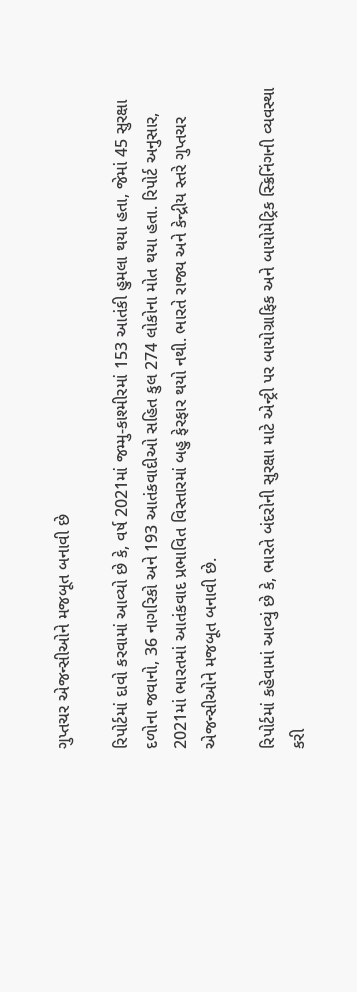ગુપ્તચર એજન્સીઓને મજબૂત બનાવી છે

રિપોર્ટમાં દાવો કરવામાં આવ્યો છે કે, વર્ષ 2021માં જમ્મુ-કાશ્મીરમાં 153 આતંકી હુમલા થયા હતા, જેમાં 45 સુરક્ષા દળોના જવાનો, 36 નાગરિકો અને 193 આતંકવાદીઓ સહિત કુલ 274 લોકોના મોત થયા હતા. રિપોર્ટ અનુસાર, 2021માં ભારતમાં આતંકવાદ પ્રભાવિત વિસ્તારમાં બહુ ફેરફાર થયો નથી. ભારતે રાજ્ય અને કેન્દ્રીય સ્તરે ગુપ્તચર એજન્સીઓને મજબૂત બનાવી છે.

રિપોર્ટમાં કહેવામાં આવ્યું છે કે, ભારતે બંદરોની સુરક્ષા માટે એન્ટ્રી પર બાયોગ્રાફિક અને બાયોમેટ્રિક સ્ક્રિનિંગની વ્યવસ્થા કરી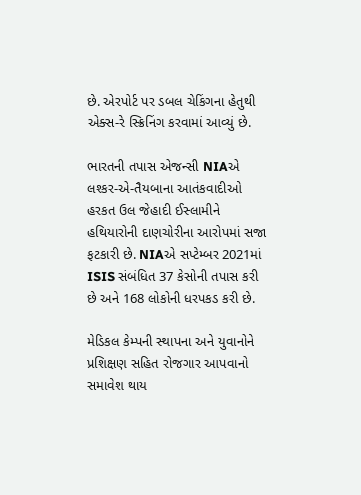છે. એરપોર્ટ પર ડબલ ચેકિંગના હેતુથી એક્સ-રે સ્ક્રિનિંગ કરવામાં આવ્યું છે.

ભારતની તપાસ એજન્સી NIAએ લશ્કર-એ-તૈયબાના આતંકવાદીઓ હરકત ઉલ જેહાદી ઈસ્લામીને હથિયારોની દાણચોરીના આરોપમાં સજા ફટકારી છે. NIAએ સપ્ટેમ્બર 2021માં ISIS સંબંધિત 37 કેસોની તપાસ કરી છે અને 168 લોકોની ધરપકડ કરી છે.

મેડિકલ કેમ્પની સ્થાપના અને યુવાનોને પ્રશિક્ષણ સહિત રોજગાર આપવાનો સમાવેશ થાય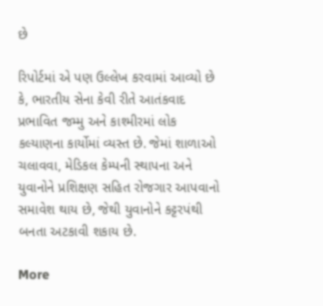છે

રિપોર્ટમાં એ પણ ઉલ્લેખ કરવામાં આવ્યો છે કે, ભારતીય સેના કેવી રીતે આતંકવાદ પ્રભાવિત જમ્મુ અને કાશ્મીરમાં લોક કલ્યાણના કાર્યોમાં વ્યસ્ત છે. જેમાં શાળાઓ ચલાવવા, મેડિકલ કેમ્પની સ્થાપના અને યુવાનોને પ્રશિક્ષણ સહિત રોજગાર આપવાનો સમાવેશ થાય છે, જેથી યુવાનોને કટ્ટરપંથી બનતા અટકાવી શકાય છે.

More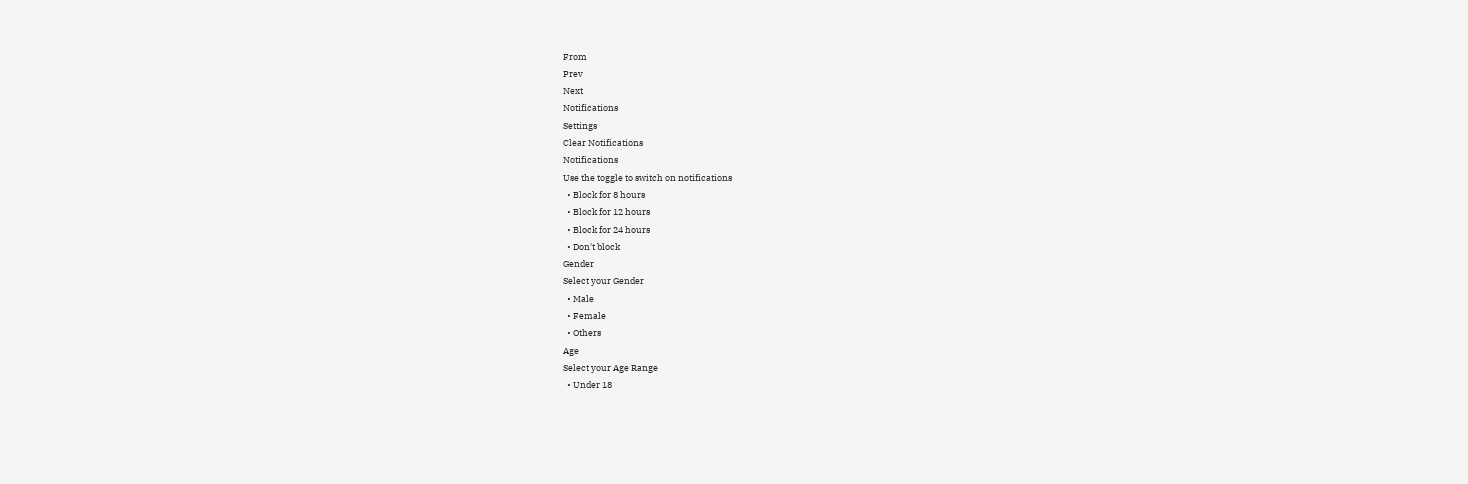From
Prev
Next
Notifications
Settings
Clear Notifications
Notifications
Use the toggle to switch on notifications
  • Block for 8 hours
  • Block for 12 hours
  • Block for 24 hours
  • Don't block
Gender
Select your Gender
  • Male
  • Female
  • Others
Age
Select your Age Range
  • Under 18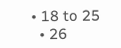• 18 to 25
  • 26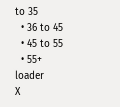to 35
  • 36 to 45
  • 45 to 55
  • 55+
loader
X